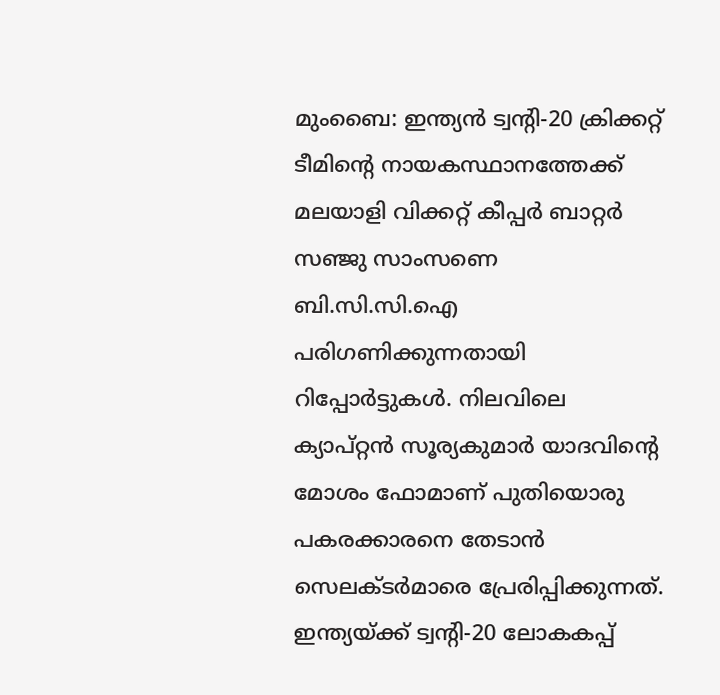മുംബൈ: ഇന്ത്യൻ ട്വന്റി-20 ക്രിക്കറ്റ് ടീമിന്റെ നായകസ്ഥാനത്തേക്ക് മലയാളി വിക്കറ്റ് കീപ്പർ ബാറ്റർ സഞ്ജു സാംസണെ ബി.സി.സി.ഐ പരിഗണിക്കുന്നതായി റിപ്പോർട്ടുകൾ. നിലവിലെ ക്യാപ്റ്റൻ സൂര്യകുമാർ യാദവിന്റെ മോശം ഫോമാണ് പുതിയൊരു പകരക്കാരനെ തേടാൻ സെലക്ടർമാരെ പ്രേരിപ്പിക്കുന്നത്.
ഇന്ത്യയ്ക്ക് ട്വന്റി-20 ലോകകപ്പ്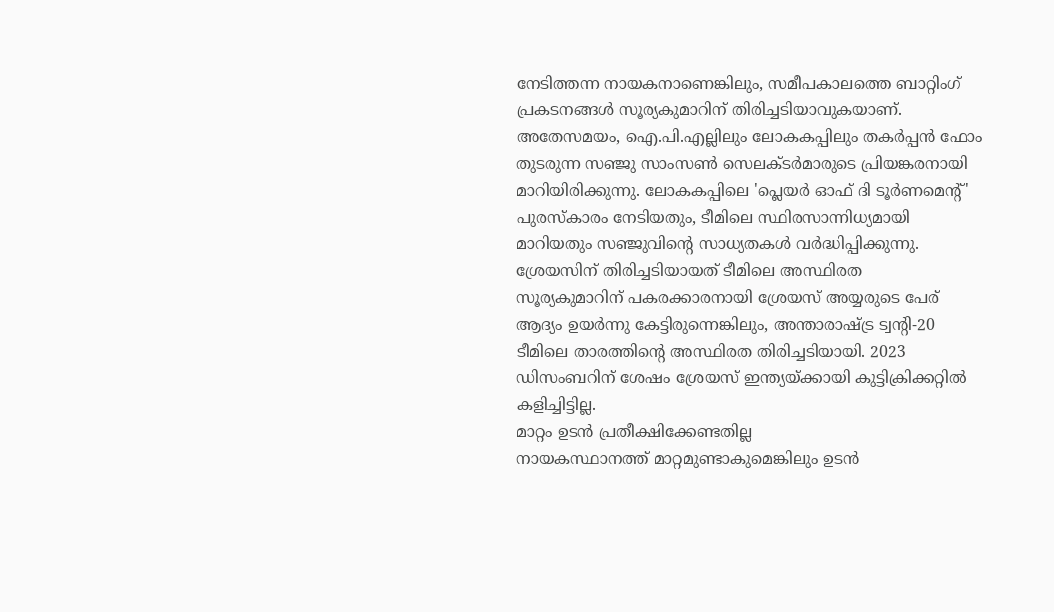നേടിത്തന്ന നായകനാണെങ്കിലും, സമീപകാലത്തെ ബാറ്റിംഗ് പ്രകടനങ്ങൾ സൂര്യകുമാറിന് തിരിച്ചടിയാവുകയാണ്. അതേസമയം, ഐ.പി.എല്ലിലും ലോകകപ്പിലും തകർപ്പൻ ഫോം തുടരുന്ന സഞ്ജു സാംസൺ സെലക്ടർമാരുടെ പ്രിയങ്കരനായി മാറിയിരിക്കുന്നു. ലോകകപ്പിലെ 'പ്ലെയർ ഓഫ് ദി ടൂർണമെന്റ്' പുരസ്കാരം നേടിയതും, ടീമിലെ സ്ഥിരസാന്നിധ്യമായി മാറിയതും സഞ്ജുവിന്റെ സാധ്യതകൾ വർദ്ധിപ്പിക്കുന്നു.
ശ്രേയസിന് തിരിച്ചടിയായത് ടീമിലെ അസ്ഥിരത
സൂര്യകുമാറിന് പകരക്കാരനായി ശ്രേയസ് അയ്യരുടെ പേര് ആദ്യം ഉയർന്നു കേട്ടിരുന്നെങ്കിലും, അന്താരാഷ്ട്ര ട്വന്റി-20 ടീമിലെ താരത്തിന്റെ അസ്ഥിരത തിരിച്ചടിയായി. 2023 ഡിസംബറിന് ശേഷം ശ്രേയസ് ഇന്ത്യയ്ക്കായി കുട്ടിക്രിക്കറ്റിൽ കളിച്ചിട്ടില്ല.
മാറ്റം ഉടൻ പ്രതീക്ഷിക്കേണ്ടതില്ല
നായകസ്ഥാനത്ത് മാറ്റമുണ്ടാകുമെങ്കിലും ഉടൻ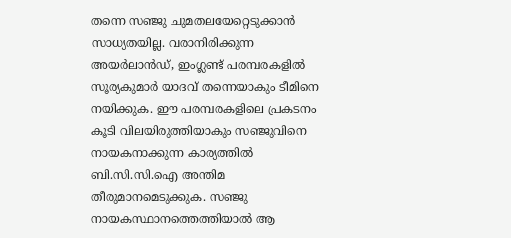തന്നെ സഞ്ജു ചുമതലയേറ്റെടുക്കാൻ സാധ്യതയില്ല. വരാനിരിക്കുന്ന അയർലാൻഡ്, ഇംഗ്ലണ്ട് പരമ്പരകളിൽ സൂര്യകുമാർ യാദവ് തന്നെയാകും ടീമിനെ നയിക്കുക. ഈ പരമ്പരകളിലെ പ്രകടനം കൂടി വിലയിരുത്തിയാകും സഞ്ജുവിനെ നായകനാക്കുന്ന കാര്യത്തിൽ ബി.സി.സി.ഐ അന്തിമ തീരുമാനമെടുക്കുക. സഞ്ജു നായകസ്ഥാനത്തെത്തിയാൽ ആ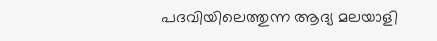പദവിയിലെത്തുന്ന ആദ്യ മലയാളി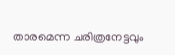താരമെന്ന ചരിത്രനേട്ടവും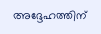അദ്ദേഹത്തിന്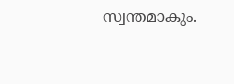സ്വന്തമാകും.